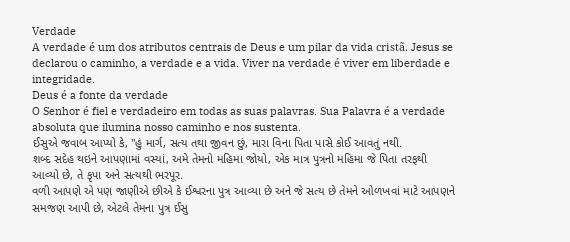Verdade
A verdade é um dos atributos centrais de Deus e um pilar da vida cristã. Jesus se declarou o caminho, a verdade e a vida. Viver na verdade é viver em liberdade e integridade.
Deus é a fonte da verdade
O Senhor é fiel e verdadeiro em todas as suas palavras. Sua Palavra é a verdade absoluta que ilumina nosso caminho e nos sustenta.
ઈસુએ જવાબ આપ્યો કે, "હું માર્ગ, સત્ય તથા જીવન છું, મારા વિના પિતા પાસે કોઈ આવતું નથી.
શબ્દ સદેહ થઇને આપણામાં વસ્યાં, અમે તેમનો મહિમા જોયો, એક માત્ર પુત્રનો મહિમા જે પિતા તરફથી આવ્યો છે, તે કૃપા અને સત્યથી ભરપૂર.
વળી આપણે એ પણ જાણીએ છીએ કે ઈશ્વરના પુત્ર આવ્યા છે અને જે સત્ય છે તેમને ઓળખવાં માટે આપણને સમજણ આપી છે, એટલે તેમના પુત્ર ઈસુ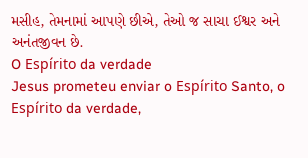મસીહ, તેમનામાં આપણે છીએ, તેઓ જ સાચા ઈશ્વર અને અનંતજીવન છે.
O Espírito da verdade
Jesus prometeu enviar o Espírito Santo, o Espírito da verdade,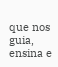que nos guia, ensina e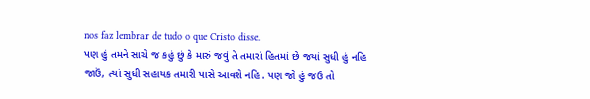nos faz lembrar de tudo o que Cristo disse.
પણ હું તમને સાચે જ કહું છું કે મારું જવું તે તમારાં હિતમાં છે જયાં સુધી હું નહિ જાઉં, ત્યાં સુધી સહાયક તમારી પાસે આવશે નહિ. પણ જો હું જઉ તો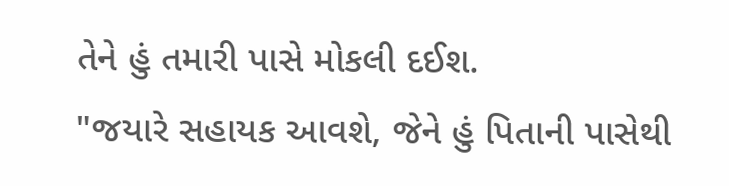તેને હું તમારી પાસે મોકલી દઈશ.
"જયારે સહાયક આવશે, જેને હું પિતાની પાસેથી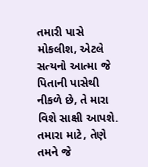તમારી પાસે મોકલીશ, એટલે સત્યનો આત્મા જે પિતાની પાસેથી નીકળે છે, તે મારા વિશે સાક્ષી આપશે.
તમારા માટે, તેણે તમને જે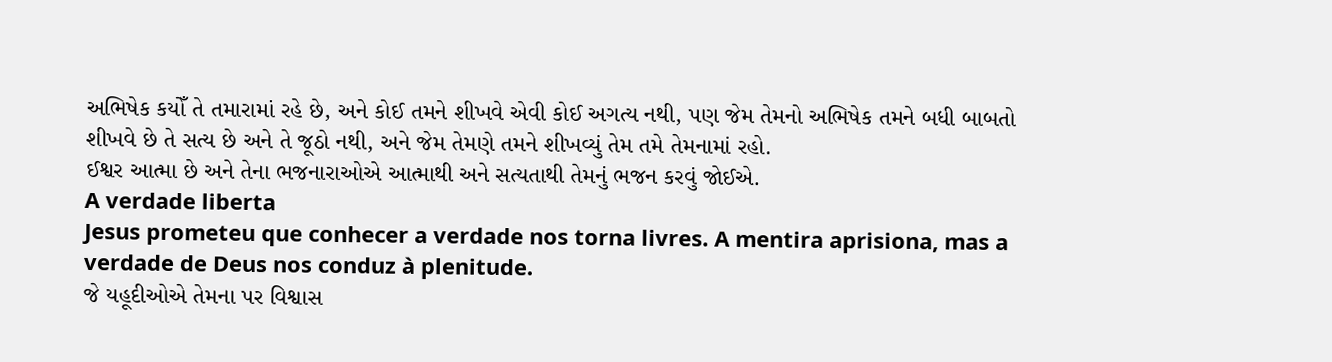અભિષેક કયોઁ તે તમારામાં રહે છે, અને કોઈ તમને શીખવે એવી કોઈ અગત્ય નથી, પણ જેમ તેમનો અભિષેક તમને બધી બાબતો શીખવે છે તે સત્ય છે અને તે જૂઠો નથી, અને જેમ તેમણે તમને શીખવ્યું તેમ તમે તેમનામાં રહો.
ઈશ્વર આત્મા છે અને તેના ભજનારાઓએ આત્માથી અને સત્યતાથી તેમનું ભજન કરવું જોઈએ.
A verdade liberta
Jesus prometeu que conhecer a verdade nos torna livres. A mentira aprisiona, mas a verdade de Deus nos conduz à plenitude.
જે યહૂદીઓએ તેમના પર વિશ્વાસ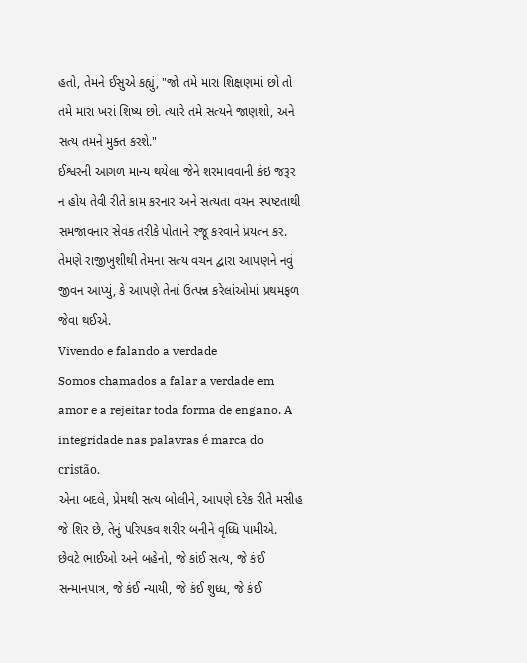હતો, તેમને ઈસુએ કહ્યું, "જો તમે મારા શિક્ષણમાં છો તો તમે મારા ખરાં શિષ્ય છો. ત્યારે તમે સત્યને જાણશો, અને સત્ય તમને મુક્ત કરશે."
ઈશ્વરની આગળ માન્ય થયેલા જેને શરમાવવાની કંઇ જરૂર ન હોય તેવી રીતે કામ કરનાર અને સત્યતા વચન સ્પષ્ટતાથી સમજાવનાર સેવક તરીકે પોતાને રજૂ કરવાને પ્રયત્ન કર.
તેમણે રાજીખુશીથી તેમના સત્ય વચન દ્વારા આપણને નવું જીવન આપ્યું, કે આપણે તેનાં ઉત્પન્ન કરેલાંઓમાં પ્રથમફળ જેવા થઈએ.
Vivendo e falando a verdade
Somos chamados a falar a verdade em amor e a rejeitar toda forma de engano. A integridade nas palavras é marca do cristão.
એના બદલે, પ્રેમથી સત્ય બોલીને, આપણે દરેક રીતે મસીહ જે શિર છે, તેનું પરિપકવ શરીર બનીને વૃધ્ધિ પામીએ.
છેવટે ભાઈઓ અને બહેનો, જે કાંઈ સત્ય, જે કંઈ સન્માનપાત્ર, જે કંઈ ન્યાયી, જે કંઈ શુધ્ધ, જે કંઈ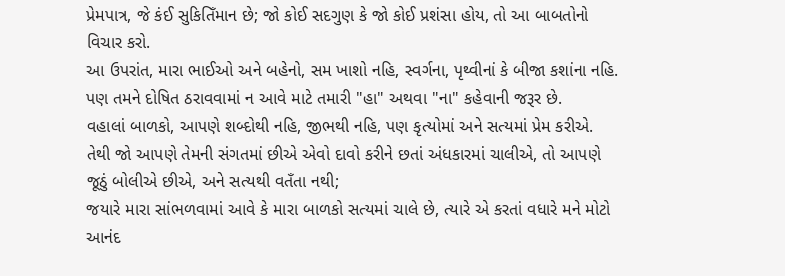પ્રેમપાત્ર, જે કંઈ સુકિતિઁમાન છે; જો કોઈ સદગુણ કે જો કોઈ પ્રશંસા હોય, તો આ બાબતોનો વિચાર કરો.
આ ઉપરાંત, મારા ભાઈઓ અને બહેનો, સમ ખાશો નહિ, સ્વર્ગના, પૃથ્વીનાં કે બીજા કશાંના નહિ. પણ તમને દોષિત ઠરાવવામાં ન આવે માટે તમારી "હા" અથવા "ના" કહેવાની જરૂર છે.
વહાલાં બાળકો, આપણે શબ્દોથી નહિ, જીભથી નહિ, પણ કૃત્યોમાં અને સત્યમાં પ્રેમ કરીએ.
તેથી જો આપણે તેમની સંગતમાં છીએ એવો દાવો કરીને છતાં અંધકારમાં ચાલીએ, તો આપણે જૂઠું બોલીએ છીએ, અને સત્યથી વતઁતા નથી;
જયારે મારા સાંભળવામાં આવે કે મારા બાળકો સત્યમાં ચાલે છે, ત્યારે એ કરતાં વધારે મને મોટો આનંદ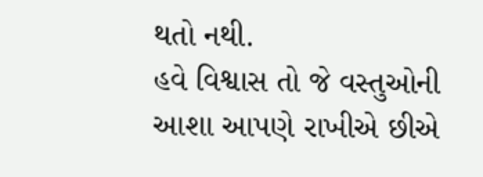થતો નથી.
હવે વિશ્વાસ તો જે વસ્તુઓની આશા આપણે રાખીએ છીએ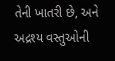તેની ખાતરી છે, અને અદ્રશ્ય વસ્તુઓની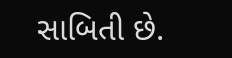સાબિતી છે.